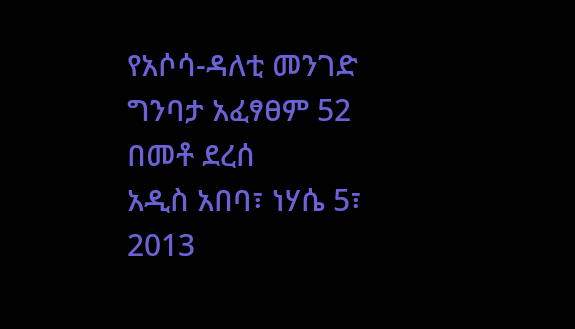የአሶሳ-ዳለቲ መንገድ ግንባታ አፈፃፀም 52 በመቶ ደረሰ
አዲስ አበባ፣ ነሃሴ 5፣ 2013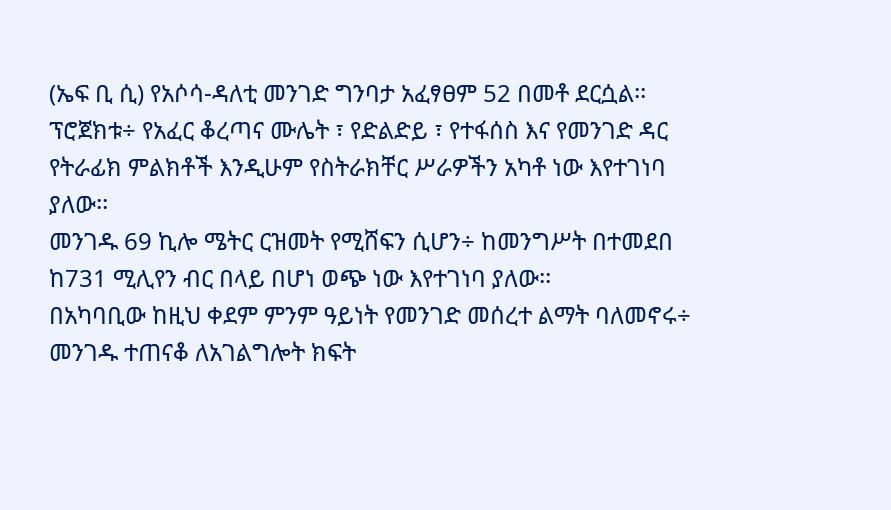(ኤፍ ቢ ሲ) የአሶሳ-ዳለቲ መንገድ ግንባታ አፈፃፀም 52 በመቶ ደርሷል፡፡
ፕሮጀክቱ÷ የአፈር ቆረጣና ሙሌት ፣ የድልድይ ፣ የተፋሰስ እና የመንገድ ዳር የትራፊክ ምልክቶች እንዲሁም የስትራክቸር ሥራዎችን አካቶ ነው እየተገነባ ያለው፡፡
መንገዱ 69 ኪሎ ሜትር ርዝመት የሚሸፍን ሲሆን÷ ከመንግሥት በተመደበ ከ731 ሚሊየን ብር በላይ በሆነ ወጭ ነው እየተገነባ ያለው፡፡
በአካባቢው ከዚህ ቀደም ምንም ዓይነት የመንገድ መሰረተ ልማት ባለመኖሩ÷ መንገዱ ተጠናቆ ለአገልግሎት ክፍት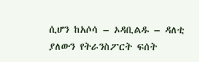ሲሆን ከአሶሳ – ኦዳቢልዱ – ዳለቲ ያለውን የትራንስፖርት ፍሰት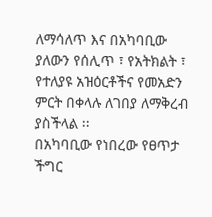ለማሳለጥ እና በአካባቢው ያለውን የሰሊጥ ፣ የአትክልት ፣ የተለያዩ አዝዕርቶችና የመአድን ምርት በቀላሉ ለገበያ ለማቅረብ ያስችላል ፡፡
በአካባቢው የነበረው የፀጥታ ችግር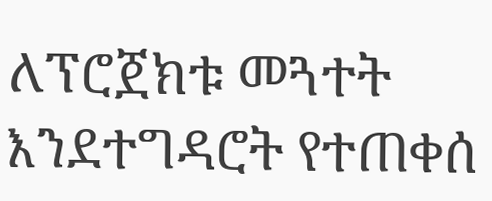ለፕሮጀክቱ መጓተት እንደተግዳሮት የተጠቀሰ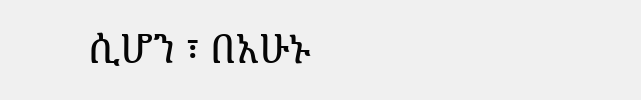ሲሆን ፣ በአሁኑ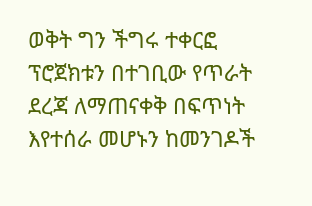ወቅት ግን ችግሩ ተቀርፎ ፕሮጀክቱን በተገቢው የጥራት ደረጃ ለማጠናቀቅ በፍጥነት እየተሰራ መሆኑን ከመንገዶች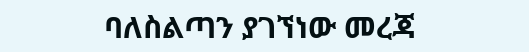ባለስልጣን ያገኘነው መረጃ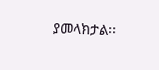ያመላክታል፡፡